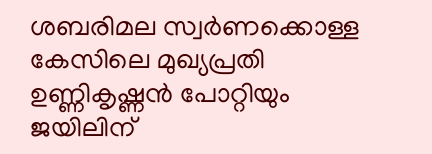ശബരിമല സ്വർണക്കൊള്ള കേസിലെ മുഖ്യപ്രതി ഉണ്ണികൃഷ്ണൻ പോറ്റിയും ജയിലിന്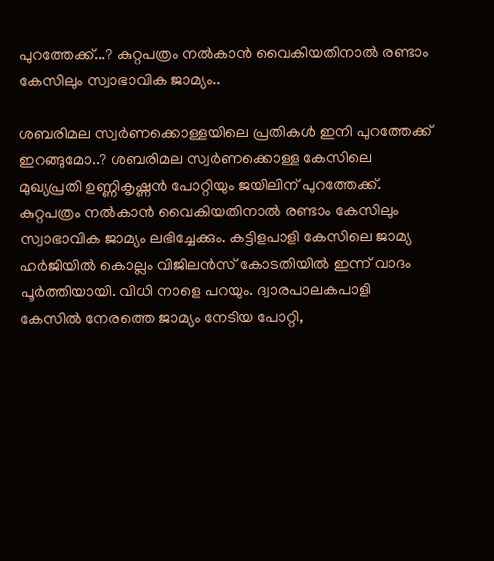പുറത്തേക്ക്...? കുറ്റപത്രം നൽകാൻ വൈകിയതിനാൽ രണ്ടാം കേസിലും സ്വാഭാവിക ജാമ്യം..

ശബരിമല സ്വർണക്കൊള്ളയിലെ പ്രതികൾ ഇനി പുറത്തേക്ക് ഇറങ്ങുമോ..? ശബരിമല സ്വർണക്കൊള്ള കേസിലെ മുഖ്യപ്രതി ഉണ്ണികൃഷ്ണൻ പോറ്റിയും ജയിലിന് പുറത്തേക്ക്. കുറ്റപത്രം നൽകാൻ വൈകിയതിനാൽ രണ്ടാം കേസിലും സ്വാഭാവിക ജാമ്യം ലഭിച്ചേക്കും. കട്ടിളപാളി കേസിലെ ജാമ്യ ഹർജിയിൽ കൊല്ലം വിജിലൻസ് കോടതിയിൽ ഇന്ന് വാദം പൂർത്തിയായി. വിധി നാളെ പറയും. ദ്വാരപാലകപാളി കേസിൽ നേരത്തെ ജാമ്യം നേടിയ പോറ്റി,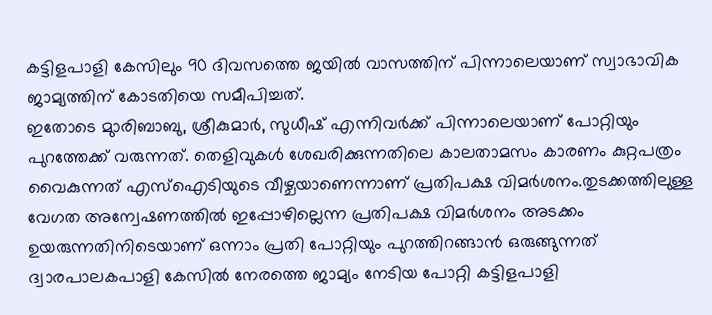കട്ടിളപാളി കേസിലും 90 ദിവസത്തെ ജയിൽ വാസത്തിന് പിന്നാലെയാണ് സ്വാഭാവിക ജാമ്യത്തിന് കോടതിയെ സമീപിച്ചത്.
ഇതോടെ മുാരിബാബു, ശ്രീകുമാർ, സുധീഷ് എന്നിവർക്ക് പിന്നാലെയാണ് പോറ്റിയും പുറത്തേക്ക് വരുന്നത്. തെളിവുകൾ ശേഖരിക്കുന്നതിലെ കാലതാമസം കാരണം കുറ്റപത്രം വൈകുന്നത് എസ്ഐടിയുടെ വീഴ്ചയാണെന്നാണ് പ്രതിപക്ഷ വിമർശനം.തുടക്കത്തിലുള്ള വേഗത അന്വേഷണത്തിൽ ഇപ്പോഴില്ലെന്ന പ്രതിപക്ഷ വിമർശനം അടക്കം ഉയരുന്നതിനിടെയാണ് ഒന്നാം പ്രതി പോറ്റിയും പുറത്തിറങ്ങാൻ ഒരുങ്ങുന്നത് ദ്വാരപാലകപാളി കേസിൽ നേരത്തെ ജാമ്യം നേടിയ പോറ്റി കട്ടിളപാളി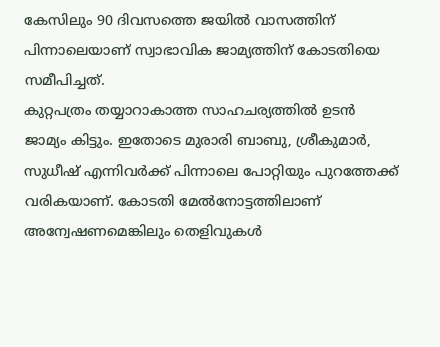കേസിലും 90 ദിവസത്തെ ജയിൽ വാസത്തിന് പിന്നാലെയാണ് സ്വാഭാവിക ജാമ്യത്തിന് കോടതിയെ സമീപിച്ചത്.
കുറ്റപത്രം തയ്യാറാകാത്ത സാഹചര്യത്തിൽ ഉടൻ ജാമ്യം കിട്ടും. ഇതോടെ മുരാരി ബാബു, ശ്രീകുമാർ, സുധീഷ് എന്നിവർക്ക് പിന്നാലെ പോറ്റിയും പുറത്തേക്ക് വരികയാണ്. കോടതി മേൽനോട്ടത്തിലാണ് അന്വേഷണമെങ്കിലും തെളിവുകൾ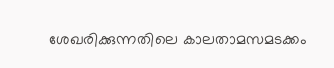ശേഖരിക്കുന്നതിലെ കാലതാമസമടക്കം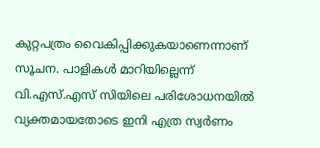കുറ്റപത്രം വൈകിപ്പിക്കുകയാണെന്നാണ് സൂചന. പാളികൾ മാറിയില്ലെന്ന് വി.എസ്.എസ് സിയിലെ പരിശോധനയിൽ വ്യക്തമായതോടെ ഇനി എത്ര സ്വർണം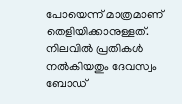പോയെന്ന് മാത്രമാണ് തെളിയിക്കാനുള്ളത്.
നിലവിൽ പ്രതികൾ നൽകിയതും ദേവസ്വം ബോഡ്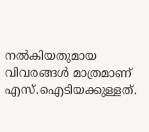നൽകിയതുമായ വിവരങ്ങൾ മാത്രമാണ് എസ്.ഐടിയക്കുള്ളത്.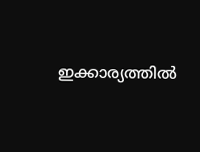ഇക്കാര്യത്തിൽ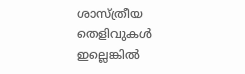ശാസ്ത്രീയ തെളിവുകൾ ഇല്ലെങ്കിൽ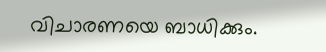വിചാരണയെ ബാധിക്കും.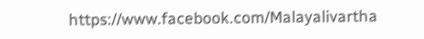https://www.facebook.com/Malayalivartha